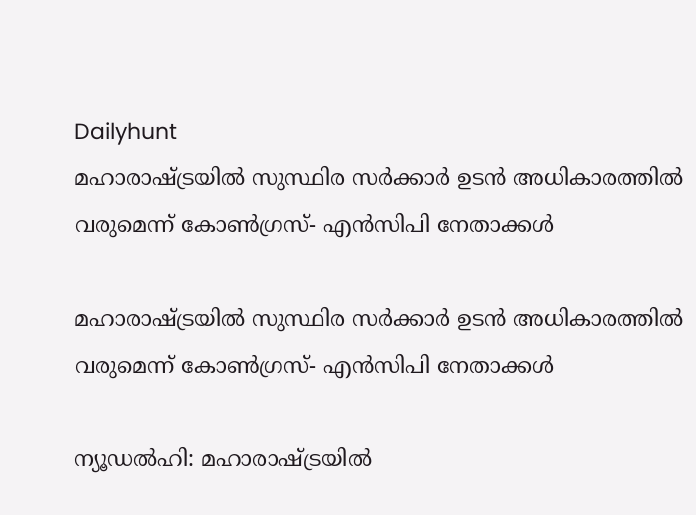Dailyhunt
മഹാരാഷ്ട്രയില്‍ സുസ്ഥിര സര്‍ക്കാര്‍ ഉടന്‍ അധികാരത്തില്‍ വരുമെന്ന് കോണ്‍ഗ്രസ്- എന്‍സിപി നേതാക്കള്‍

മഹാരാഷ്ട്രയില്‍ സുസ്ഥിര സര്‍ക്കാര്‍ ഉടന്‍ അധികാരത്തില്‍ വരുമെന്ന് കോണ്‍ഗ്രസ്- എന്‍സിപി നേതാക്കള്‍

ന്യൂഡല്‍ഹി: മഹാരാഷ്ട്രയില്‍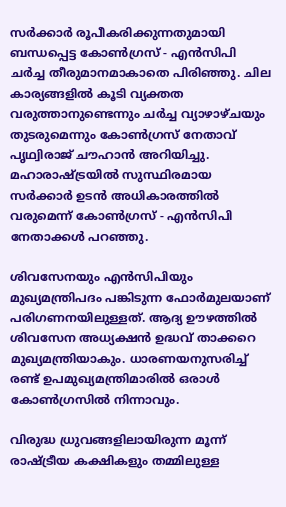സര്‍ക്കാര്‍ രൂപീകരിക്കുന്നതുമായി ബന്ധപ്പെട്ട കോണ്‍ഗ്രസ് - എന്‍സിപി ചര്‍ച്ച തീരുമാനമാകാതെ പിരിഞ്ഞു. ചില കാര്യങ്ങളില്‍ കൂടി വ്യക്തത വരുത്താനുണ്ടെന്നും ചര്‍ച്ച വ്യാഴാഴ്ചയും തുടരുമെന്നും കോണ്‍ഗ്രസ് നേതാവ് പൃഥ്വിരാജ് ചൗഹാന്‍ അറിയിച്ചു. മഹാരാഷ്ട്രയില്‍ സുസ്ഥിരമായ സര്‍ക്കാര്‍ ഉടന്‍ അധികാരത്തില്‍ വരുമെന്ന് കോണ്‍ഗ്രസ് - എന്‍സിപി നേതാക്കള്‍ പറഞ്ഞു.

ശിവസേനയും എന്‍സിപിയും മുഖ്യമന്ത്രിപദം പങ്കിടുന്ന ഫോര്‍മുലയാണ് പരിഗണനയിലുള്ളത്. ആദ്യ ഊഴത്തില്‍ ശിവസേന അധ്യക്ഷന്‍ ഉദ്ധവ് താക്കറെ മുഖ്യമന്ത്രിയാകും. ധാരണയനുസരിച്ച്‌ രണ്ട് ഉപമുഖ്യമന്ത്രിമാരില്‍ ഒരാള്‍ കോണ്‍ഗ്രസില്‍ നിന്നാവും.

വിരുദ്ധ ധ്രുവങ്ങളിലായിരുന്ന മൂന്ന് രാഷ്ട്രീയ കക്ഷികളും തമ്മിലുള്ള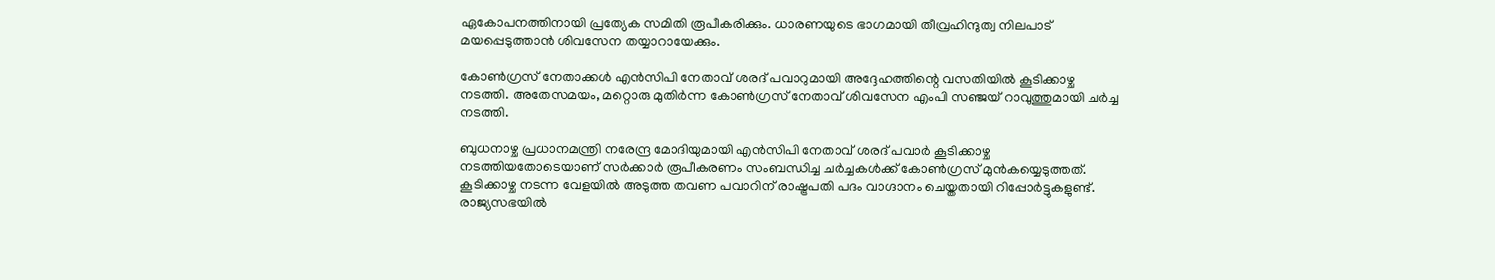ഏകോപനത്തിനായി പ്രത്യേക സമിതി രൂപീകരിക്കും. ധാരണയുടെ ഭാഗമായി തീവ്രഹിന്ദുത്വ നിലപാട് മയപ്പെടുത്താന്‍ ശിവസേന തയ്യാറായേക്കും.

കോണ്‍ഗ്രസ് നേതാക്കള്‍ എന്‍സിപി നേതാവ് ശരദ് പവാറുമായി അദ്ദേഹത്തിന്റെ വസതിയില്‍ കൂടിക്കാഴ്ച നടത്തി. അതേസമയം, മറ്റൊരു മുതിര്‍ന്ന കോണ്‍ഗ്രസ് നേതാവ് ശിവസേന എംപി സഞ്ജയ് റാവുത്തുമായി ചര്‍ച്ച നടത്തി.

ബുധനാഴ്ച പ്രധാനമന്ത്രി നരേന്ദ്ര മോദിയുമായി എന്‍സിപി നേതാവ് ശരദ് പവാര്‍ കൂടിക്കാഴ്ച നടത്തിയതോടെയാണ് സര്‍ക്കാര്‍ രൂപീകരണം സംബന്ധിച്ച ചര്‍ച്ചകള്‍ക്ക് കോണ്‍ഗ്രസ് മുന്‍കയ്യെടുത്തത്. കൂടിക്കാഴ്ച നടന്ന വേളയില്‍ അടുത്ത തവണ പവാറിന് രാഷ്ട്രപതി പദം വാഗ്ദാനം ചെയ്തതായി റിപ്പോര്‍ട്ടുകളുണ്ട്. രാജ്യസഭയില്‍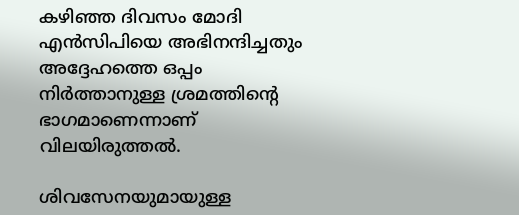കഴിഞ്ഞ ദിവസം മോദി എന്‍സിപിയെ അഭിനന്ദിച്ചതും അദ്ദേഹത്തെ ഒപ്പം നിര്‍ത്താനുള്ള ശ്രമത്തിന്റെ ഭാഗമാണെന്നാണ് വിലയിരുത്തല്‍.

ശിവസേനയുമായുള്ള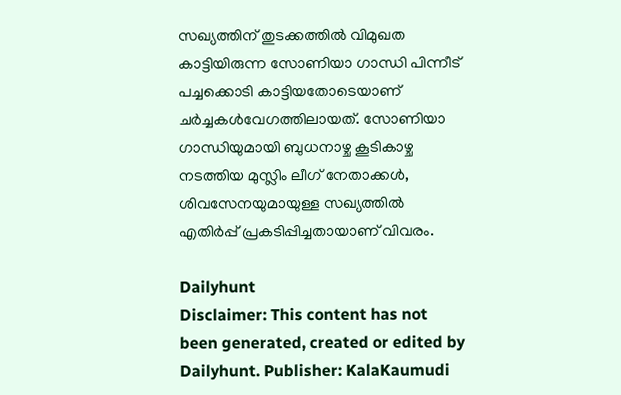സഖ്യത്തിന് തുടക്കത്തില്‍ വിമുഖത കാട്ടിയിരുന്ന സോണിയാ ഗാന്ധി പിന്നീട് പച്ചക്കൊടി കാട്ടിയതോടെയാണ് ചര്‍ച്ചകള്‍വേഗത്തിലായത്. സോണിയാ ഗാന്ധിയുമായി ബുധനാഴ്ച കൂടികാഴ്ച നടത്തിയ മുസ്ലിം ലീഗ് നേതാക്കള്‍, ശിവസേനയുമായുള്ള സഖ്യത്തില്‍ എതിര്‍പ്പ് പ്രകടിപ്പിച്ചതായാണ് വിവരം.

Dailyhunt
Disclaimer: This content has not been generated, created or edited by Dailyhunt. Publisher: KalaKaumudi